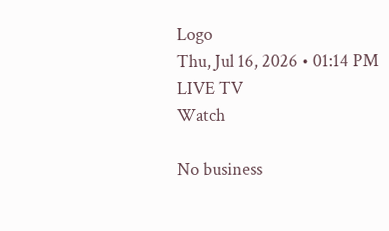Logo
Thu, Jul 16, 2026 • 01:14 PM
LIVE TV
Watch

No business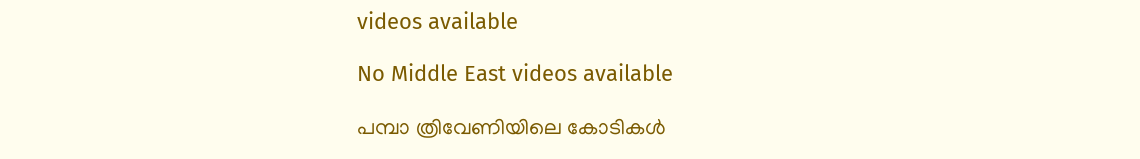videos available

No Middle East videos available

പമ്പാ ത്രിവേണിയിലെ കോടികൾ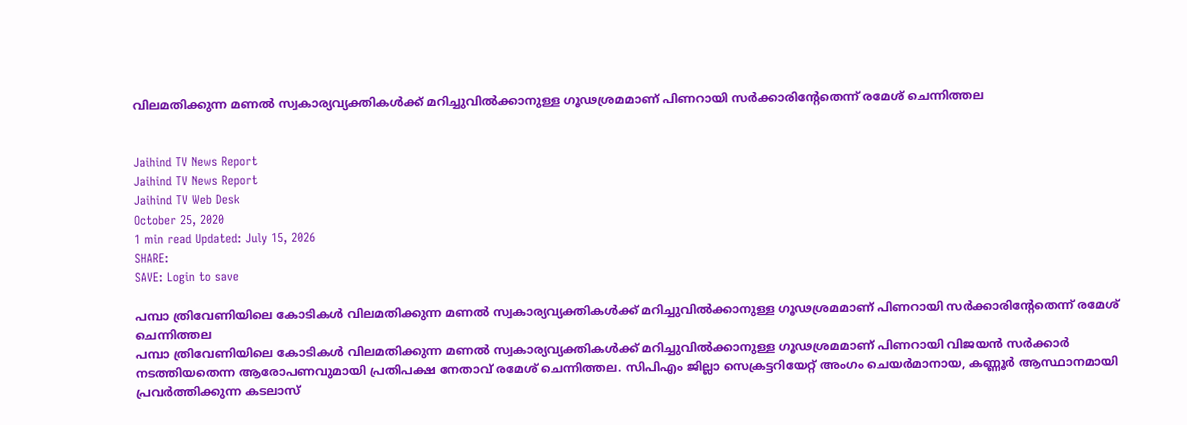വിലമതിക്കുന്ന മണൽ സ്വകാര്യവ്യക്തികൾക്ക് മറിച്ചുവിൽക്കാനുള്ള ഗൂഢശ്രമമാണ് പിണറായി സർക്കാരിന്‍റേതെന്ന് രമേശ് ചെന്നിത്തല


Jaihind TV News Report
Jaihind TV News Report
Jaihind TV Web Desk
October 25, 2020
1 min read Updated: July 15, 2026
SHARE:
SAVE: Login to save

പമ്പാ ത്രിവേണിയിലെ കോടികൾ വിലമതിക്കുന്ന മണൽ സ്വകാര്യവ്യക്തികൾക്ക് മറിച്ചുവിൽക്കാനുള്ള ഗൂഢശ്രമമാണ് പിണറായി സർക്കാരിന്‍റേതെന്ന് രമേശ് ചെന്നിത്തല
പമ്പാ ത്രിവേണിയിലെ കോടികൾ വിലമതിക്കുന്ന മണൽ സ്വകാര്യവ്യക്തികൾക്ക് മറിച്ചുവിൽക്കാനുള്ള ഗൂഢശ്രമമാണ് പിണറായി വിജയൻ സർക്കാർ നടത്തിയതെന്ന ആരോപണവുമായി പ്രതിപക്ഷ നേതാവ് രമേശ് ചെന്നിത്തല. സിപിഎം ജില്ലാ സെക്രട്ടറിയേറ്റ് അംഗം ചെയർമാനായ, കണ്ണൂർ ആസ്ഥാനമായി പ്രവർത്തിക്കുന്ന കടലാസ്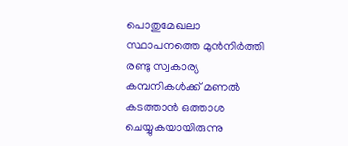പൊതുമേഖലാ സ്ഥാപനത്തെ മുൻനിർത്തി രണ്ടു സ്വകാര്യ കമ്പനികൾക്ക് മണൽ കടത്താൻ ഒത്താശ ചെയ്യുകയായിരുന്നു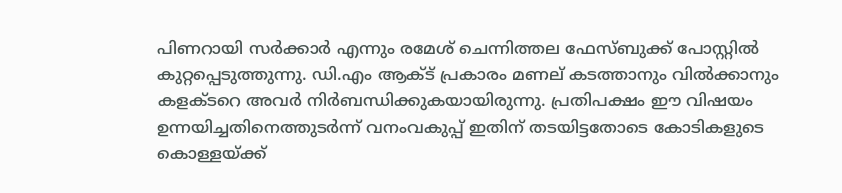പിണറായി സർക്കാർ എന്നും രമേശ് ചെന്നിത്തല ഫേസ്ബുക്ക് പോസ്റ്റിൽ കുറ്റപ്പെടുത്തുന്നു. ഡി.എം ആക്ട് പ്രകാരം മണല് കടത്താനും വിൽക്കാനും കളക്ടറെ അവർ നിർബന്ധിക്കുകയായിരുന്നു. പ്രതിപക്ഷം ഈ വിഷയം ഉന്നയിച്ചതിനെത്തുടർന്ന് വനംവകുപ്പ് ഇതിന് തടയിട്ടതോടെ കോടികളുടെ കൊള്ളയ്ക്ക്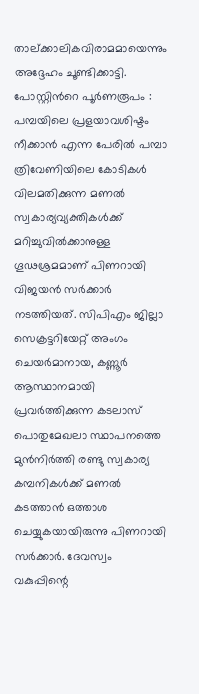താല്ക്കാലികവിരാമമായെന്നും അദ്ദേഹം ചൂണ്ടിക്കാട്ടി. പോസ്റ്റിന്‍റെ പൂർണരൂപം : പമ്പയിലെ പ്രളയാവശിഷ്ടം നീക്കാൻ എന്ന പേരിൽ പമ്പാ ത്രിവേണിയിലെ കോടികൾ വിലമതിക്കുന്ന മണൽ സ്വകാര്യവ്യക്തികൾക്ക് മറിച്ചുവിൽക്കാനുള്ള ഗൂഢശ്രമമാണ് പിണറായി വിജയൻ സർക്കാർ നടത്തിയത്. സിപിഎം ജില്ലാ സെക്രട്ടറിയേറ്റ് അംഗം ചെയർമാനായ, കണ്ണൂർ ആസ്ഥാനമായി പ്രവർത്തിക്കുന്ന കടലാസ് പൊതുമേഖലാ സ്ഥാപനത്തെ മുൻനിർത്തി രണ്ടു സ്വകാര്യ കമ്പനികൾക്ക് മണൽ കടത്താൻ ഒത്താശ ചെയ്യുകയായിരുന്നു പിണറായി സർക്കാർ. ദേവസ്വം വകുപ്പിന്റെ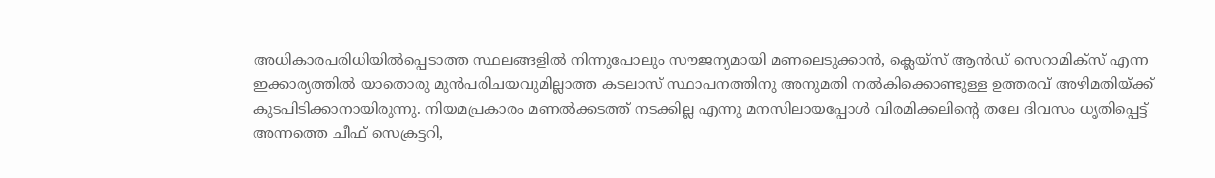അധികാരപരിധിയിൽപ്പെടാത്ത സ്ഥലങ്ങളിൽ നിന്നുപോലും സൗജന്യമായി മണലെടുക്കാൻ, ക്ലെയ്സ് ആൻഡ് സെറാമിക്‌സ് എന്ന ഇക്കാര്യത്തിൽ യാതൊരു മുൻപരിചയവുമില്ലാത്ത കടലാസ് സ്ഥാപനത്തിനു അനുമതി നൽകിക്കൊണ്ടുള്ള ഉത്തരവ് അഴിമതിയ്ക്ക് കുടപിടിക്കാനായിരുന്നു. നിയമപ്രകാരം മണൽക്കടത്ത് നടക്കില്ല എന്നു മനസിലായപ്പോൾ വിരമിക്കലിന്‍റെ തലേ ദിവസം ധൃതിപ്പെട്ട് അന്നത്തെ ചീഫ് സെക്രട്ടറി,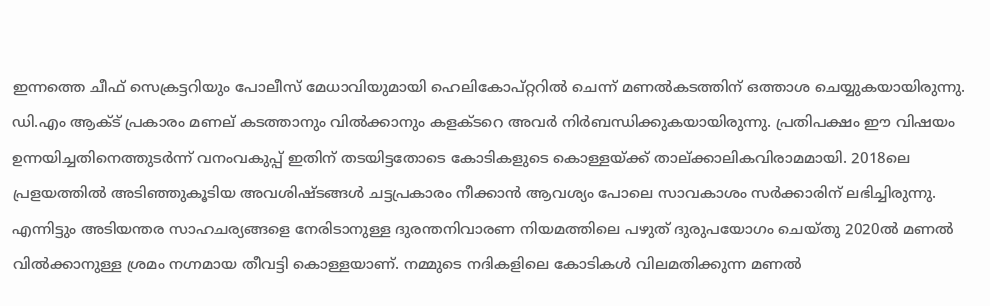ഇന്നത്തെ ചീഫ് സെക്രട്ടറിയും പോലീസ് മേധാവിയുമായി ഹെലികോപ്റ്ററിൽ ചെന്ന് മണൽകടത്തിന് ഒത്താശ ചെയ്യുകയായിരുന്നു. ഡി.എം ആക്ട് പ്രകാരം മണല് കടത്താനും വിൽക്കാനും കളക്ടറെ അവർ നിർബന്ധിക്കുകയായിരുന്നു. പ്രതിപക്ഷം ഈ വിഷയം ഉന്നയിച്ചതിനെത്തുടർന്ന് വനംവകുപ്പ് ഇതിന് തടയിട്ടതോടെ കോടികളുടെ കൊള്ളയ്ക്ക് താല്ക്കാലികവിരാമമായി. 2018ലെ പ്രളയത്തിൽ അടിഞ്ഞുകൂടിയ അവശിഷ്ടങ്ങൾ ചട്ടപ്രകാരം നീക്കാൻ ആവശ്യം പോലെ സാവകാശം സർക്കാരിന് ലഭിച്ചിരുന്നു. എന്നിട്ടും അടിയന്തര സാഹചര്യങ്ങളെ നേരിടാനുള്ള ദുരന്തനിവാരണ നിയമത്തിലെ പഴുത് ദുരുപയോഗം ചെയ്തു 2020ൽ മണൽ വിൽക്കാനുള്ള ശ്രമം നഗ്നമായ തീവട്ടി കൊള്ളയാണ്. നമ്മുടെ നദികളിലെ കോടികൾ വിലമതിക്കുന്ന മണൽ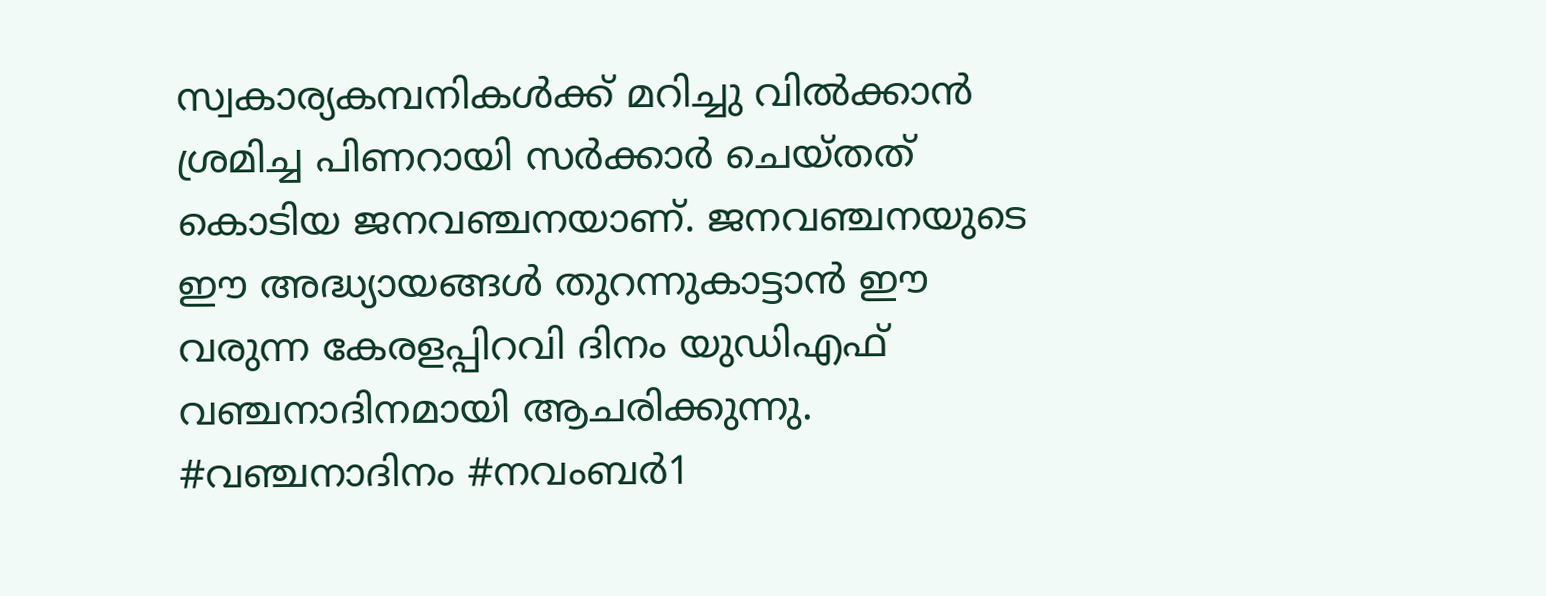സ്വകാര്യകമ്പനികൾക്ക് മറിച്ചു വിൽക്കാൻ ശ്രമിച്ച പിണറായി സർക്കാർ ചെയ്തത് കൊടിയ ജനവഞ്ചനയാണ്. ജനവഞ്ചനയുടെ ഈ അദ്ധ്യായങ്ങൾ തുറന്നുകാട്ടാൻ ഈ വരുന്ന കേരളപ്പിറവി ദിനം യുഡിഎഫ് വഞ്ചനാദിനമായി ആചരിക്കുന്നു. #വഞ്ചനാദിനം #നവംബർ1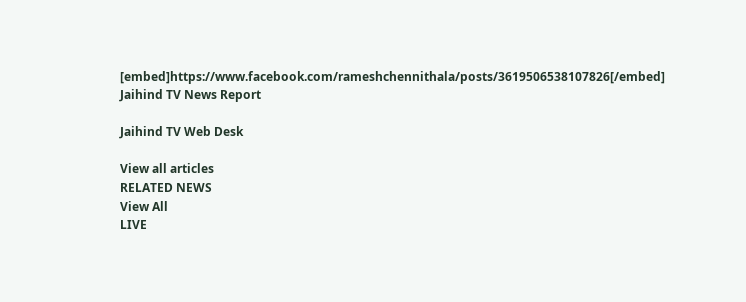[embed]https://www.facebook.com/rameshchennithala/posts/3619506538107826[/embed]
Jaihind TV News Report

Jaihind TV Web Desk

View all articles
RELATED NEWS
View All
LIVE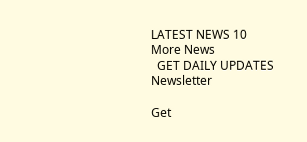LATEST NEWS 10
More News
  GET DAILY UPDATES
Newsletter

Get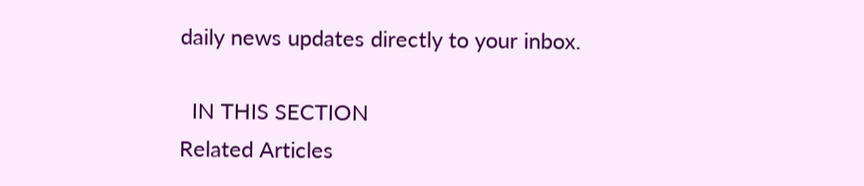daily news updates directly to your inbox.

  IN THIS SECTION
Related Articles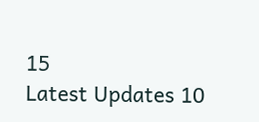15
Latest Updates 10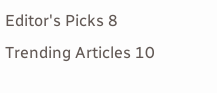Editor's Picks 8
Trending Articles 10